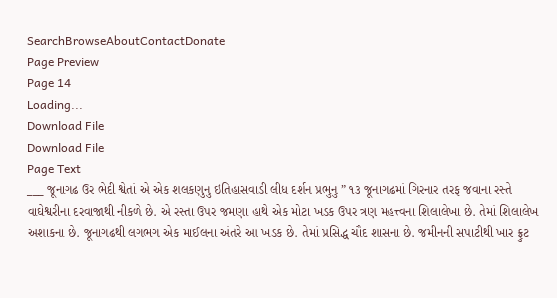SearchBrowseAboutContactDonate
Page Preview
Page 14
Loading...
Download File
Download File
Page Text
___ જૂનાગઢ ઉર ભેદી શ્વેતાં એ એક શલકણુનુ ઇતિહાસવાડી લીધ દર્શન પ્રભુનુ ” ૧૩ જૂનાગઢમાં ગિરનાર તરફ જવાના રસ્તે વાઘેશ્વરીના દરવાજાથી નીકળે છે. એ રસ્તા ઉપર જમણા હાથે એક મોટા ખડક ઉપર ત્રણ મહત્ત્વના શિલાલેખા છે. તેમાં શિલાલેખ અશાકના છે. જૂનાગઢથી લગભગ એક માઈલના અંતરે આ ખડક છે. તેમાં પ્રસિદ્ધ ચૌદ શાસના છે. જમીનની સપાટીથી ખાર ફ્રુટ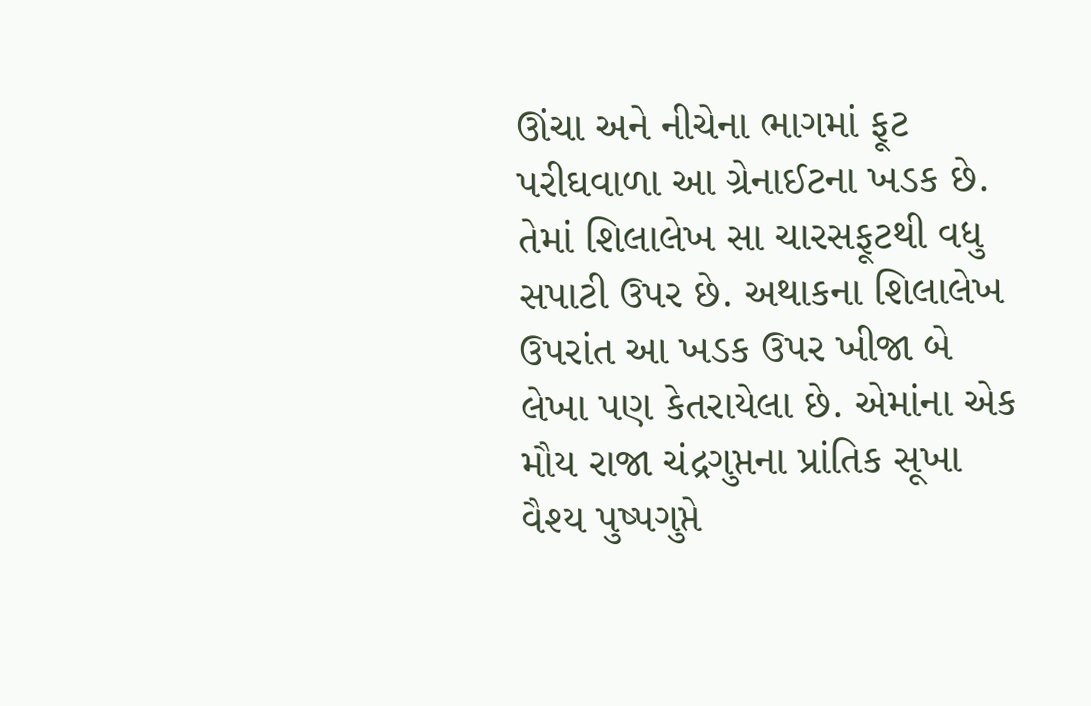ઊંચા અને નીચેના ભાગમાં ફૂટ પરીઘવાળા આ ગ્રેનાઈટના ખડક છે. તેમાં શિલાલેખ સા ચારસફૂટથી વધુ સપાટી ઉપર છે. અથાકના શિલાલેખ ઉપરાંત આ ખડક ઉપર ખીજા બે લેખા પણ કેતરાયેલા છે. એમાંના એક મૌય રાજા ચંદ્રગુપ્તના પ્રાંતિક સૂખા વૈશ્ય પુષ્પગુપ્તે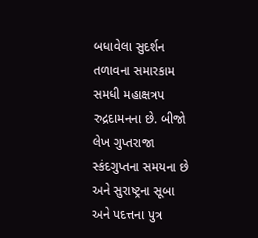બધાવેલા સુદર્શન તળાવના સમારકામ સમધી મહાક્ષત્રપ રુદ્રદામનના છે. બીજો લેખ ગુપ્તરાજા સ્કંદગુપ્તના સમયના છે અને સુરાષ્ટ્રના સૂબા અને પદત્તના પુત્ર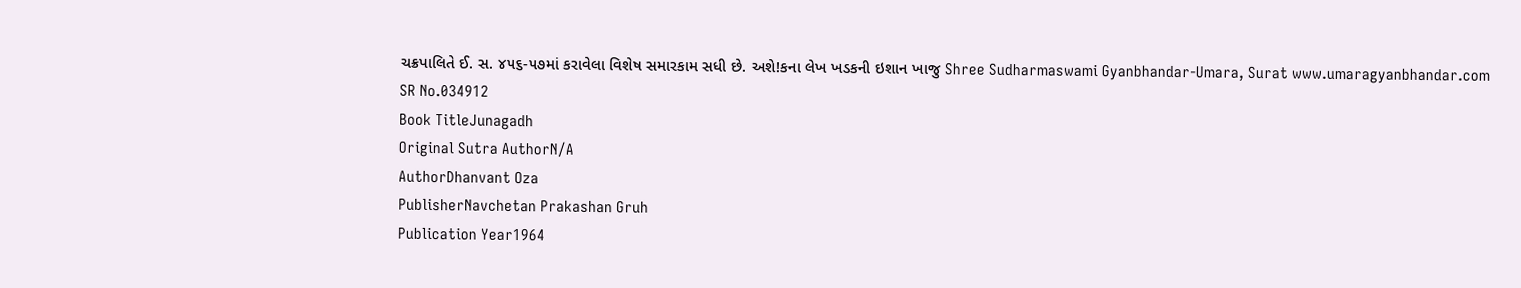ચક્રપાલિતે ઈ. સ. ૪૫૬-૫૭માં કરાવેલા વિશેષ સમારકામ સધી છે. અશે!કના લેખ ખડકની ઇશાન ખાજુ Shree Sudharmaswami Gyanbhandar-Umara, Surat www.umaragyanbhandar.com
SR No.034912
Book TitleJunagadh
Original Sutra AuthorN/A
AuthorDhanvant Oza
PublisherNavchetan Prakashan Gruh
Publication Year1964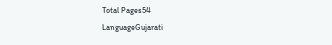Total Pages54
LanguageGujarati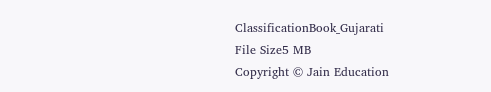ClassificationBook_Gujarati
File Size5 MB
Copyright © Jain Education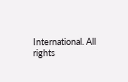International. All rights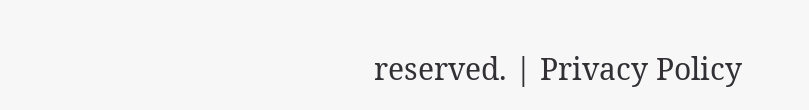reserved. | Privacy Policy